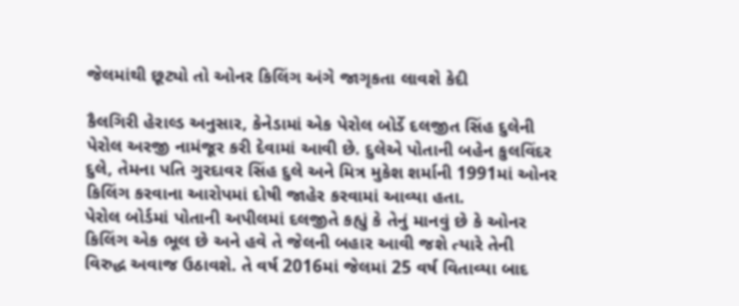જેલમાંથી છૂટ્યો તો ઓનર કિલિંગ અંગે જાગૃકતા લાવશે કેદી

કૈલગિરી હેરાલ્ડ અનુસાર, કેનેડામાં એક પેરોલ બોર્ડે દલજીત સિંહ દુલેની પેરોલ અરજી નામંજૂર કરી દેવામાં આવી છે. દુલેએ પોતાની બહેન કુલવિંદર દુલે, તેમના પતિ ગુરદાવર સિંહ દુલે અને મિત્ર મુકેશ શર્માની 1991માં ઓનર કિલિંગ કરવાના આરોપમાં દોષી જાહેર કરવામાં આવ્યા હતા.
પેરોલ બોર્ડમાં પોતાની અપીલમાં દલજીતે કહ્યું કે તેનું માનવું છે કે ઓનર કિલિંગ એક ભૂલ છે અને હવે તે જેલની બહાર આવી જશે ત્યારે તેની વિરુદ્ધ અવાજ ઉઠાવશે. તે વર્ષ 2016માં જેલમાં 25 વર્ષ વિતાવ્યા બાદ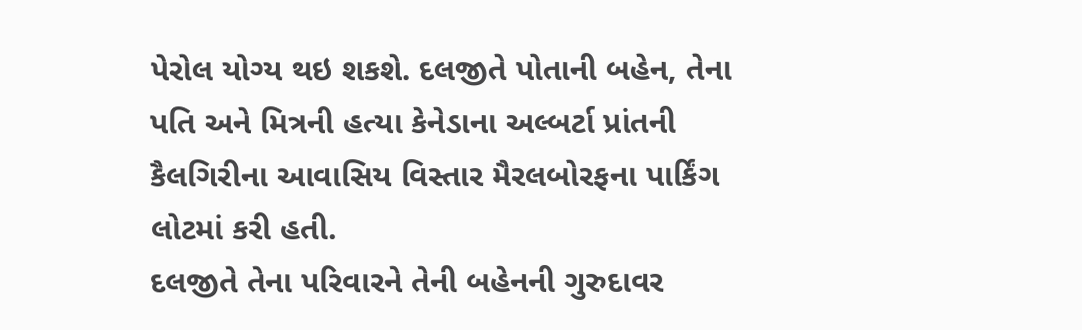પેરોલ યોગ્ય થઇ શકશે. દલજીતે પોતાની બહેન, તેના પતિ અને મિત્રની હત્યા કેનેડાના અલ્બર્ટા પ્રાંતની કૈલગિરીના આવાસિય વિસ્તાર મૈરલબોરફના પાર્કિંગ લોટમાં કરી હતી.
દલજીતે તેના પરિવારને તેની બહેનની ગુરુદાવર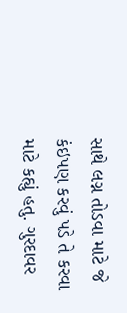સાથે લગ્ન તોડવા માટે જે કંઇપણ કરવું પડે તે કરવા માટે કહ્યું હતુ. ગુરદાવર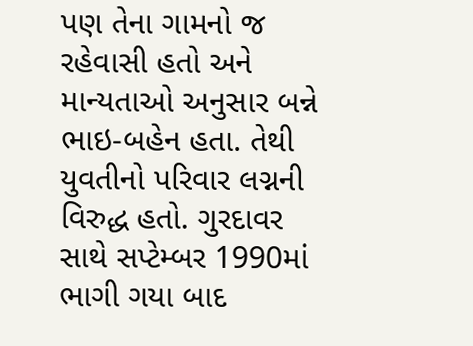પણ તેના ગામનો જ રહેવાસી હતો અને માન્યતાઓ અનુસાર બન્ને ભાઇ-બહેન હતા. તેથી યુવતીનો પરિવાર લગ્નની વિરુદ્ધ હતો. ગુરદાવર સાથે સપ્ટેમ્બર 1990માં ભાગી ગયા બાદ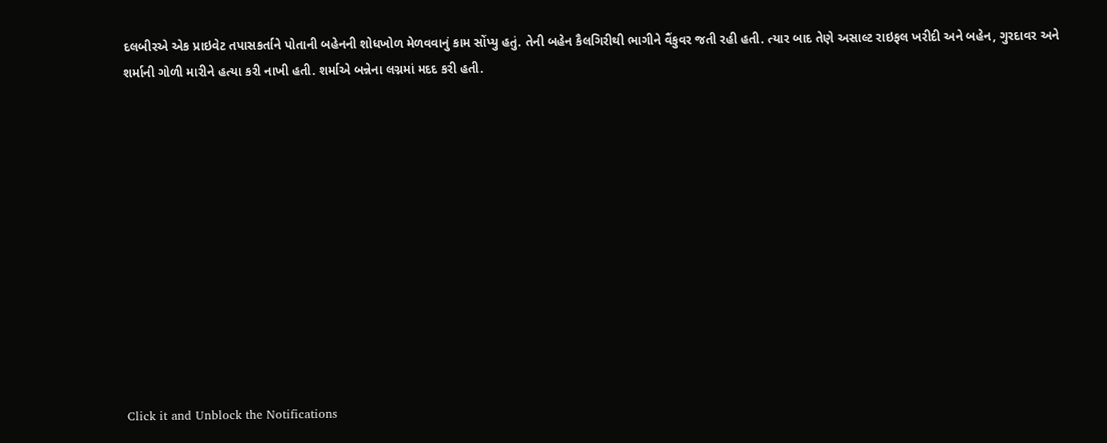દલબીરએ એક પ્રાઇવેટ તપાસકર્તાને પોતાની બહેનની શોધખોળ મેળવવાનું કામ સોંપ્યુ હતું. તેની બહેન કૈલગિરીથી ભાગીને વૈંકુવર જતી રહી હતી. ત્યાર બાદ તેણે અસાલ્ટ રાઇફલ ખરીદી અને બહેન, ગુરદાવર અને શર્માની ગોળી મારીને હત્યા કરી નાખી હતી. શર્માએ બન્નેના લગ્નમાં મદદ કરી હતી.












Click it and Unblock the Notifications